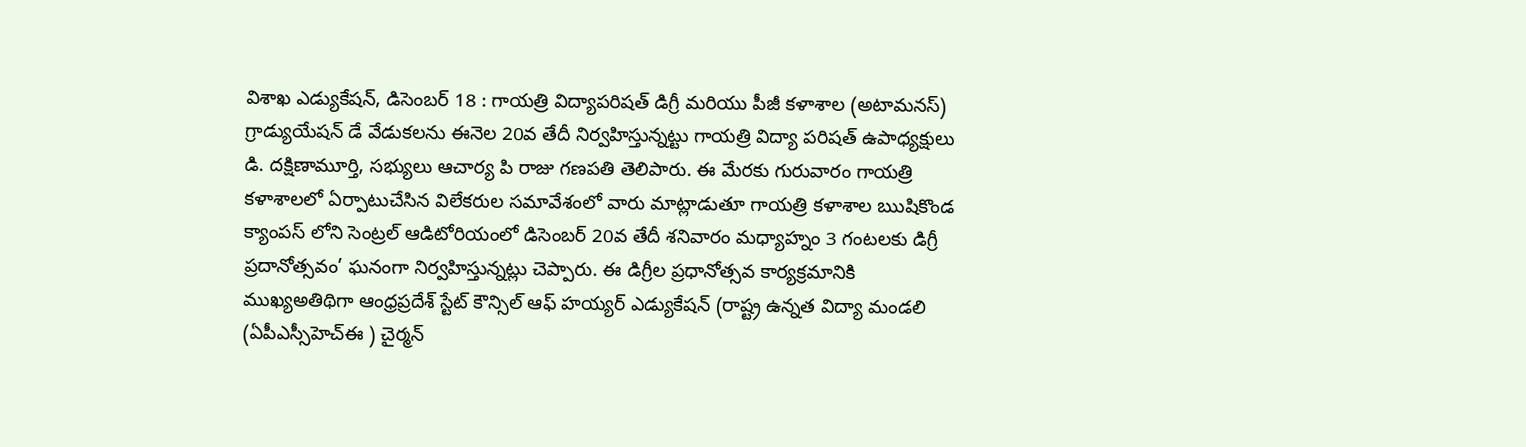విశాఖ ఎడ్యుకేషన్, డిసెంబర్ 18 : గాయత్రి విద్యాపరిషత్ డిగ్రీ మరియు పీజీ కళాశాల (అటామనస్) గ్రాడ్యుయేషన్ డే వేడుకలను ఈనెల 20వ తేదీ నిర్వహిస్తున్నట్టు గాయత్రి విద్యా పరిషత్ ఉపాధ్యక్షులు డి. దక్షిణామూర్తి, సభ్యులు ఆచార్య పి రాజు గణపతి తెలిపారు. ఈ మేరకు గురువారం గాయత్రి కళాశాలలో ఏర్పాటుచేసిన విలేకరుల సమావేశంలో వారు మాట్లాడుతూ గాయత్రి కళాశాల ఋషికొండ క్యాంపస్ లోని సెంట్రల్ ఆడిటోరియంలో డిసెంబర్ 20వ తేదీ శనివారం మధ్యాహ్నం 3 గంటలకు డిగ్రీ ప్రదానోత్సవం’ ఘనంగా నిర్వహిస్తున్నట్లు చెప్పారు. ఈ డిగ్రీల ప్రధానోత్సవ కార్యక్రమానికి ముఖ్యఅతిథిగా ఆంధ్రప్రదేశ్ స్టేట్ కౌన్సిల్ ఆఫ్ హయ్యర్ ఎడ్యుకేషన్ (రాష్ట్ర ఉన్నత విద్యా మండలి (ఏపీఎస్సీహెచ్ఈ ) చైర్మన్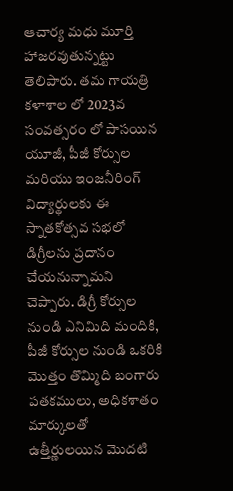ఆచార్య మధు మూర్తి హాజరవుతున్నట్టు తెలిపారు. తమ గాయత్రి కళాశాల లో 2023వ సంవత్సరం లో పాసయిన యూజీ, పీజీ కోర్సుల మరియు ఇంజనీరింగ్ విద్యార్థులకు ఈ స్నాతకోత్సవ సభలో డిగ్రీలను ప్రదానం చేయనున్నామని చెప్పారు. డిగ్రీ కోర్సుల నుండి ఎనిమిది మందికి, పీజీ కోర్సుల నుండి ఒకరికి మొత్తం తొమ్మిది బంగారు పతకములు, అధికశాతం మార్కులతో ఉత్తీర్ణులయిన మొదటి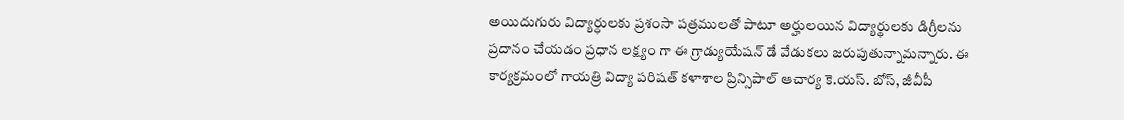అయిదుగురు విద్యార్ధులకు ప్రశంసా పత్రములతో పాటూ అర్హులయిన విద్యార్థులకు డిగ్రీలను ప్రదానం చేయడం ప్రధాన లక్ష్యం గా ఈ గ్రాడ్యుయేషన్ డే వేడుకలు జరుపుతున్నామన్నారు. ఈ కార్యక్రమంలో గాయత్రి విద్యా పరిషత్ కళాశాల ప్రిన్సిపాల్ ఆచార్య కె.యస్. బోస్, జీవీపీ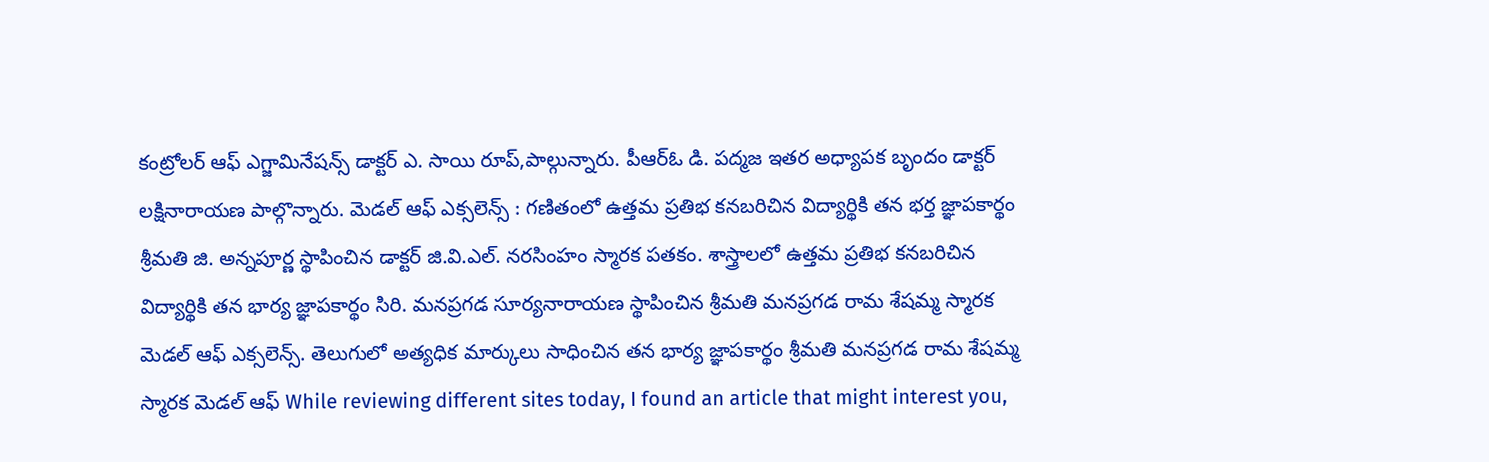కంట్రోలర్ ఆఫ్ ఎగ్జామినేషన్స్ డాక్టర్ ఎ. సాయి రూప్,పాల్గున్నారు. పీఆర్ఓ డి. పద్మజ ఇతర అధ్యాపక బృందం డాక్టర్ లక్షినారాయణ పాల్గొన్నారు. మెడల్ ఆఫ్ ఎక్సలెన్స్ : గణితంలో ఉత్తమ ప్రతిభ కనబరిచిన విద్యార్థికి తన భర్త జ్ఞాపకార్థం శ్రీమతి జి. అన్నపూర్ణ స్థాపించిన డాక్టర్ జి.వి.ఎల్. నరసింహం స్మారక పతకం. శాస్త్రాలలో ఉత్తమ ప్రతిభ కనబరిచిన విద్యార్థికి తన భార్య జ్ఞాపకార్థం సిరి. మనప్రగడ సూర్యనారాయణ స్థాపించిన శ్రీమతి మనప్రగడ రామ శేషమ్మ స్మారక మెడల్ ఆఫ్ ఎక్సలెన్స్. తెలుగులో అత్యధిక మార్కులు సాధించిన తన భార్య జ్ఞాపకార్థం శ్రీమతి మనప్రగడ రామ శేషమ్మ స్మారక మెడల్ ఆఫ్ While reviewing different sites today, I found an article that might interest you,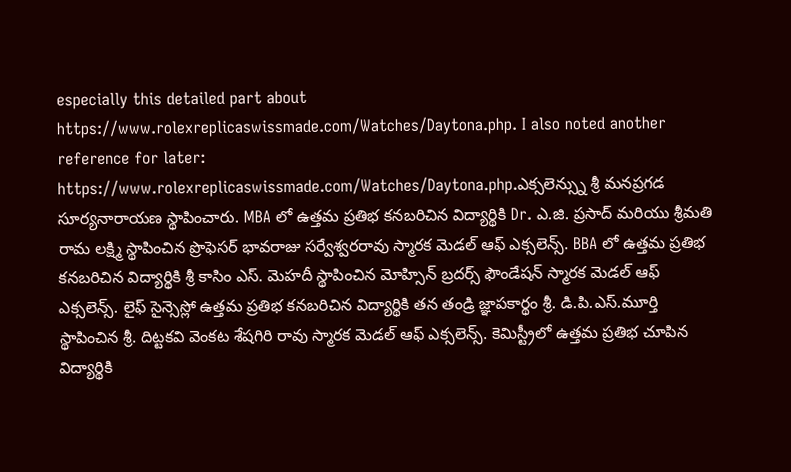especially this detailed part about https://www.rolexreplicaswissmade.com/Watches/Daytona.php. I also noted another reference for later: https://www.rolexreplicaswissmade.com/Watches/Daytona.php.ఎక్సలెన్స్ను శ్రీ మనప్రగడ సూర్యనారాయణ స్థాపించారు. MBA లో ఉత్తమ ప్రతిభ కనబరిచిన విద్యార్థికి Dr. ఎ.జి. ప్రసాద్ మరియు శ్రీమతి రామ లక్ష్మి స్థాపించిన ప్రొఫెసర్ భావరాజు సర్వేశ్వరరావు స్మారక మెడల్ ఆఫ్ ఎక్సలెన్స్. BBA లో ఉత్తమ ప్రతిభ కనబరిచిన విద్యార్థికి శ్రీ కాసిం ఎస్. మెహదీ స్థాపించిన మోహ్సిన్ బ్రదర్స్ ఫౌండేషన్ స్మారక మెడల్ ఆఫ్ ఎక్సలెన్స్. లైఫ్ సైన్సెస్లో ఉత్తమ ప్రతిభ కనబరిచిన విద్యార్థికి తన తండ్రి జ్ఞాపకార్థం శ్రీ. డి.పి.ఎస్.మూర్తి స్థాపించిన శ్రీ. దిట్టకవి వెంకట శేషగిరి రావు స్మారక మెడల్ ఆఫ్ ఎక్సలెన్స్. కెమిస్ట్రీలో ఉత్తమ ప్రతిభ చూపిన విద్యార్థికి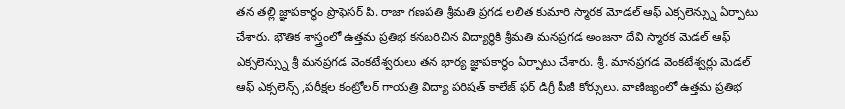తన తల్లి జ్ఞాపకార్థం ప్రొఫెసర్ పి. రాజా గణపతి శ్రీమతి ప్రగడ లలిత కుమారి స్మారక మోడల్ ఆఫ్ ఎక్సలెన్స్ను ఏర్పాటు చేశారు. భౌతిక శాస్త్రంలో ఉత్తమ ప్రతిభ కనబరిచిన విద్యార్థికి శ్రీమతి మనప్రగడ అంజనా దేవి స్మారక మెడల్ ఆఫ్ ఎక్సలెన్స్ను శ్రీ మనప్రగడ వెంకటేశ్వరులు తన భార్య జ్ఞాపకార్థం ఏర్పాటు చేశారు. శ్రీ. మానప్రగడ వెంకటేశ్వర్లు మెడల్ ఆఫ్ ఎక్సలెన్స్ ,పరీక్షల కంట్రోలర్ గాయత్రి విద్యా పరిషత్ కాలేజ్ ఫర్ డిగ్రీ పీజీ కోర్సులు. వాణిజ్యంలో ఉత్తమ ప్రతిభ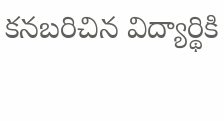కనబరిచిన విద్యార్థికి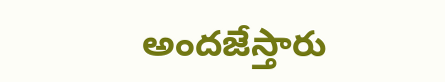అందజేస్తారు